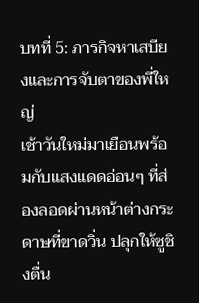บทที่ 5: ภารกิจหาเสบียงและการจับตาของพี่ใหญ่
เช้าวันใหม่มาเยือนพร้อมกับแสงแดดอ่อนๆ ที่ส่องลอดผ่านหน้าต่างกระดาษที่ขาดวิ่น ปลุกให้ซูชิงตื่น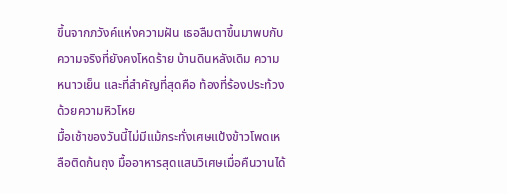ขึ้นจากภวังค์แห่งความฝัน เธอลืมตาขึ้นมาพบกับความจริงที่ยังคงโหดร้าย บ้านดินหลังเดิม ความหนาวเย็น และที่สำคัญที่สุดคือ ท้องที่ร้องประท้วงด้วยความหิวโหย
มื้อเช้าของวันนี้ไม่มีแม้กระทั่งเศษแป้งข้าวโพดเหลือติดก้นถุง มื้ออาหารสุดแสนวิเศษเมื่อคืนวานได้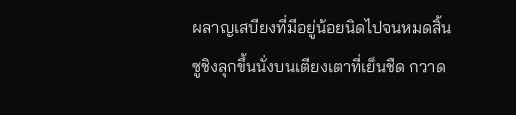ผลาญเสบียงที่มีอยู่น้อยนิดไปจนหมดสิ้น
ซูชิงลุกขึ้นนั่งบนเตียงเตาที่เย็นชืด กวาด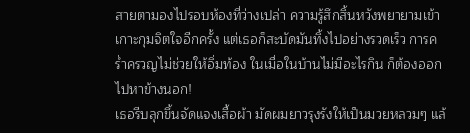สายตามองไปรอบห้องที่ว่างเปล่า ความรู้สึกสิ้นหวังพยายามเข้าเกาะกุมจิตใจอีกครั้ง แต่เธอก็สะบัดมันทิ้งไปอย่างรวดเร็ว การคร่ำครวญไม่ช่วยให้อิ่มท้อง ในเมื่อในบ้านไม่มีอะไรกิน ก็ต้องออกไปหาข้างนอก!
เธอรีบลุกขึ้นจัดแจงเสื้อผ้า มัดผมยาวรุงรังให้เป็นมวยหลวมๆ แล้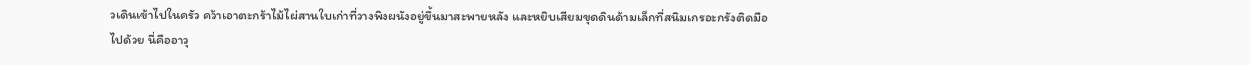วเดินเข้าไปในครัว คว้าเอาตะกร้าไม้ไผ่สานใบเก่าที่วางพิงผนังอยู่ขึ้นมาสะพายหลัง และหยิบเสียมขุดดินด้ามเล็กที่สนิมเกรอะกรังติดมือไปด้วย นี่คืออาวุ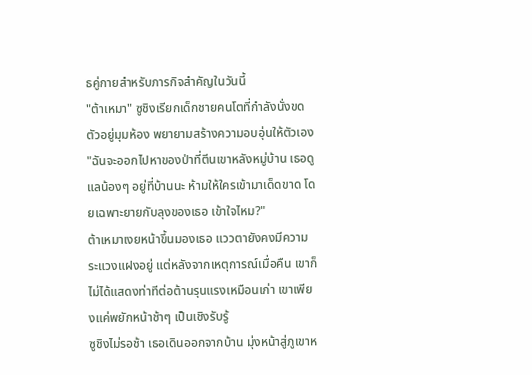ธคู่กายสำหรับภารกิจสำคัญในวันนี้
"ต้าเหมา" ซูชิงเรียกเด็กชายคนโตที่กำลังนั่งขดตัวอยู่มุมห้อง พยายามสร้างความอบอุ่นให้ตัวเอง "ฉันจะออกไปหาของป่าที่ตีนเขาหลังหมู่บ้าน เธอดูแลน้องๆ อยู่ที่บ้านนะ ห้ามให้ใครเข้ามาเด็ดขาด โดยเฉพาะยายกับลุงของเธอ เข้าใจไหม?"
ต้าเหมาเงยหน้าขึ้นมองเธอ แววตายังคงมีความระแวงแฝงอยู่ แต่หลังจากเหตุการณ์เมื่อคืน เขาก็ไม่ได้แสดงท่าทีต่อต้านรุนแรงเหมือนเก่า เขาเพียงแค่พยักหน้าช้าๆ เป็นเชิงรับรู้
ซูชิงไม่รอช้า เธอเดินออกจากบ้าน มุ่งหน้าสู่ภูเขาห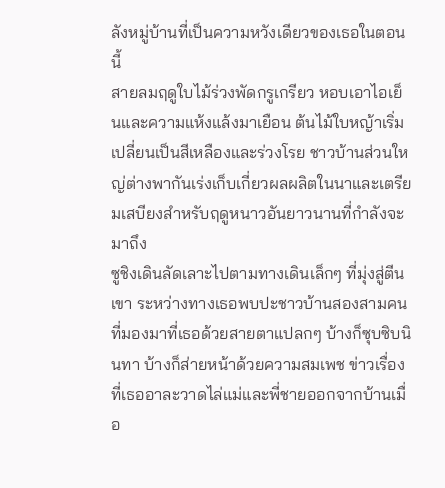ลังหมู่บ้านที่เป็นความหวังเดียวของเธอในตอนนี้
สายลมฤดูใบไม้ร่วงพัดกรูเกรียว หอบเอาไอเย็นและความแห้งแล้งมาเยือน ต้นไม้ใบหญ้าเริ่มเปลี่ยนเป็นสีเหลืองและร่วงโรย ชาวบ้านส่วนใหญ่ต่างพากันเร่งเก็บเกี่ยวผลผลิตในนาและเตรียมเสบียงสำหรับฤดูหนาวอันยาวนานที่กำลังจะมาถึง
ซูชิงเดินลัดเลาะไปตามทางเดินเล็กๆ ที่มุ่งสู่ตีนเขา ระหว่างทางเธอพบปะชาวบ้านสองสามคนที่มองมาที่เธอด้วยสายตาแปลกๆ บ้างก็ซุบซิบนินทา บ้างก็ส่ายหน้าด้วยความสมเพช ข่าวเรื่องที่เธออาละวาดไล่แม่และพี่ชายออกจากบ้านเมื่อ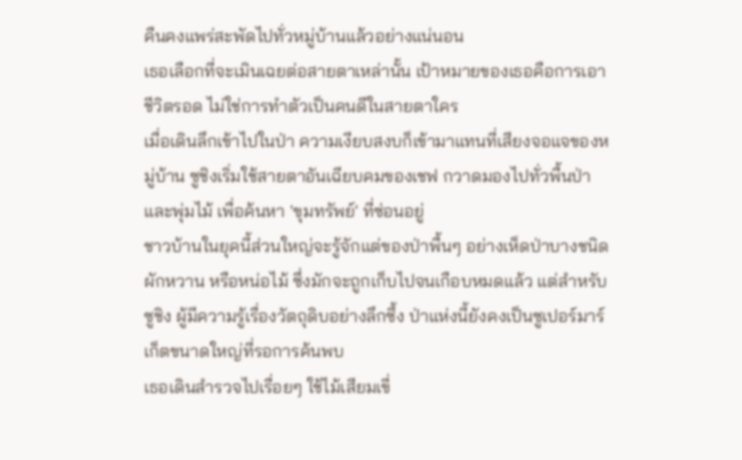คืนคงแพร่สะพัดไปทั่วหมู่บ้านแล้วอย่างแน่นอน
เธอเลือกที่จะเมินเฉยต่อสายตาเหล่านั้น เป้าหมายของเธอคือการเอาชีวิตรอด ไม่ใช่การทำตัวเป็นคนดีในสายตาใคร
เมื่อเดินลึกเข้าไปในป่า ความเงียบสงบก็เข้ามาแทนที่เสียงจอแจของหมู่บ้าน ซูชิงเริ่มใช้สายตาอันเฉียบคมของเชฟ กวาดมองไปทั่วพื้นป่าและพุ่มไม้ เพื่อค้นหา 'ขุมทรัพย์' ที่ซ่อนอยู่
ชาวบ้านในยุคนี้ส่วนใหญ่จะรู้จักแต่ของป่าพื้นๆ อย่างเห็ดป่าบางชนิด ผักหวาน หรือหน่อไม้ ซึ่งมักจะถูกเก็บไปจนเกือบหมดแล้ว แต่สำหรับซูชิง ผู้มีความรู้เรื่องวัตถุดิบอย่างลึกซึ้ง ป่าแห่งนี้ยังคงเป็นซูเปอร์มาร์เก็ตขนาดใหญ่ที่รอการค้นพบ
เธอเดินสำรวจไปเรื่อยๆ ใช้ไม้เสียมเขี่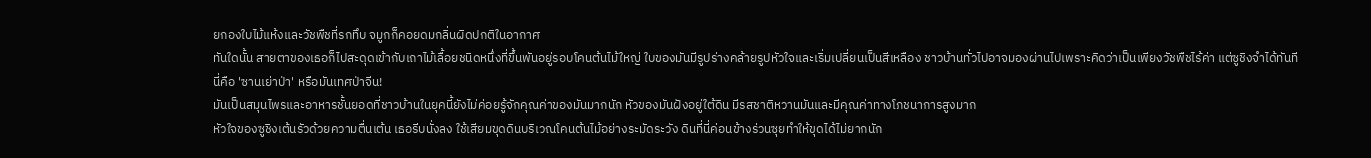ยกองใบไม้แห้งและวัชพืชที่รกทึบ จมูกก็คอยดมกลิ่นผิดปกติในอากาศ
ทันใดนั้น สายตาของเธอก็ไปสะดุดเข้ากับเถาไม้เลื้อยชนิดหนึ่งที่ขึ้นพันอยู่รอบโคนต้นไม้ใหญ่ ใบของมันมีรูปร่างคล้ายรูปหัวใจและเริ่มเปลี่ยนเป็นสีเหลือง ชาวบ้านทั่วไปอาจมองผ่านไปเพราะคิดว่าเป็นเพียงวัชพืชไร้ค่า แต่ซูชิงจำได้ทันที
นี่คือ 'ซานเย่าป่า' หรือมันเทศป่าจีน!
มันเป็นสมุนไพรและอาหารชั้นยอดที่ชาวบ้านในยุคนี้ยังไม่ค่อยรู้จักคุณค่าของมันมากนัก หัวของมันฝังอยู่ใต้ดิน มีรสชาติหวานมันและมีคุณค่าทางโภชนาการสูงมาก
หัวใจของซูชิงเต้นรัวด้วยความตื่นเต้น เธอรีบนั่งลง ใช้เสียมขุดดินบริเวณโคนต้นไม้อย่างระมัดระวัง ดินที่นี่ค่อนข้างร่วนซุยทำให้ขุดได้ไม่ยากนัก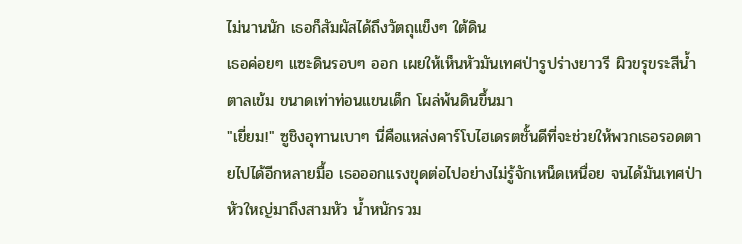ไม่นานนัก เธอก็สัมผัสได้ถึงวัตถุแข็งๆ ใต้ดิน
เธอค่อยๆ แซะดินรอบๆ ออก เผยให้เห็นหัวมันเทศป่ารูปร่างยาวรี ผิวขรุขระสีน้ำตาลเข้ม ขนาดเท่าท่อนแขนเด็ก โผล่พ้นดินขึ้นมา
"เยี่ยม!" ซูชิงอุทานเบาๆ นี่คือแหล่งคาร์โบไฮเดรตชั้นดีที่จะช่วยให้พวกเธอรอดตายไปได้อีกหลายมื้อ เธอออกแรงขุดต่อไปอย่างไม่รู้จักเหน็ดเหนื่อย จนได้มันเทศป่าหัวใหญ่มาถึงสามหัว น้ำหนักรวม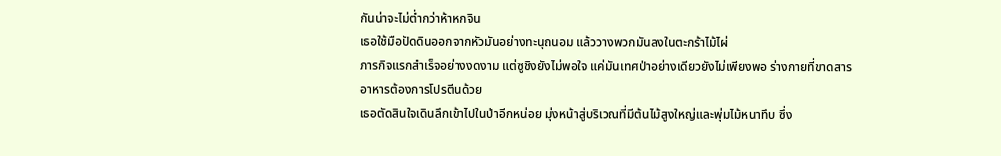กันน่าจะไม่ต่ำกว่าห้าหกจิน
เธอใช้มือปัดดินออกจากหัวมันอย่างทะนุถนอม แล้ววางพวกมันลงในตะกร้าไม้ไผ่
ภารกิจแรกสำเร็จอย่างงดงาม แต่ซูชิงยังไม่พอใจ แค่มันเทศป่าอย่างเดียวยังไม่เพียงพอ ร่างกายที่ขาดสารอาหารต้องการโปรตีนด้วย
เธอตัดสินใจเดินลึกเข้าไปในป่าอีกหน่อย มุ่งหน้าสู่บริเวณที่มีต้นไม้สูงใหญ่และพุ่มไม้หนาทึบ ซึ่ง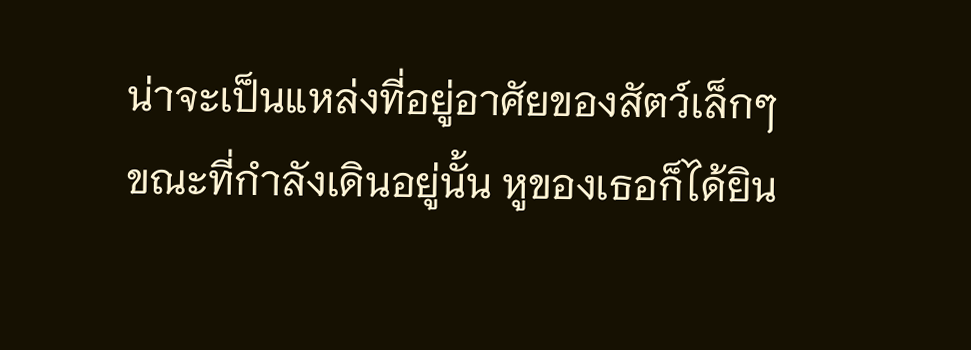น่าจะเป็นแหล่งที่อยู่อาศัยของสัตว์เล็กๆ
ขณะที่กำลังเดินอยู่นั้น หูของเธอก็ได้ยิน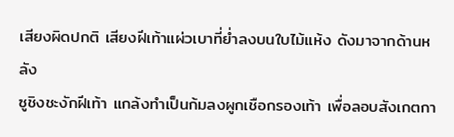เสียงผิดปกติ เสียงฝีเท้าแผ่วเบาที่ย่ำลงบนใบไม้แห้ง ดังมาจากด้านหลัง
ซูชิงชะงักฝีเท้า แกล้งทำเป็นก้มลงผูกเชือกรองเท้า เพื่อลอบสังเกตกา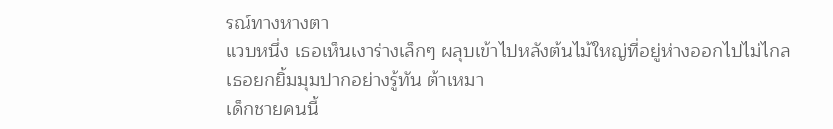รณ์ทางหางตา
แวบหนึ่ง เธอเห็นเงาร่างเล็กๆ ผลุบเข้าไปหลังต้นไม้ใหญ่ที่อยู่ห่างออกไปไม่ไกล
เธอยกยิ้มมุมปากอย่างรู้ทัน ต้าเหมา
เด็กชายคนนี้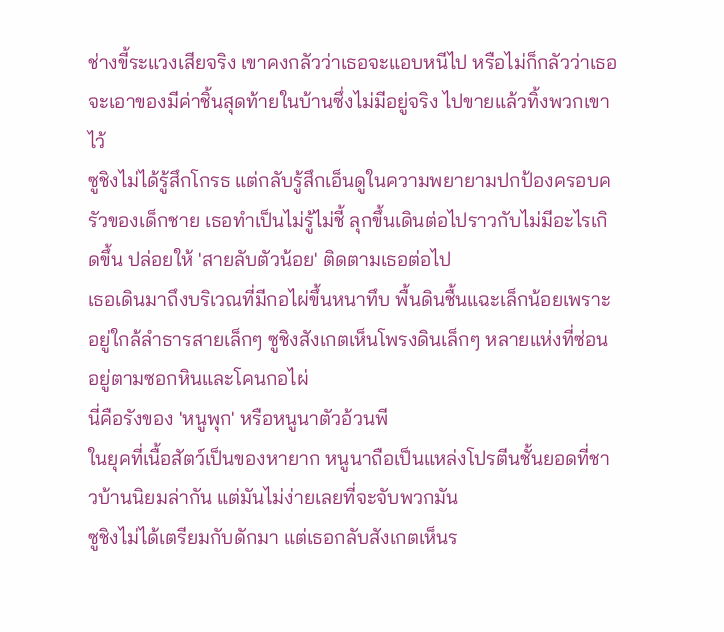ช่างขี้ระแวงเสียจริง เขาคงกลัวว่าเธอจะแอบหนีไป หรือไม่ก็กลัวว่าเธอจะเอาของมีค่าชิ้นสุดท้ายในบ้านซึ่งไม่มีอยู่จริง ไปขายแล้วทิ้งพวกเขาไว้
ซูชิงไม่ได้รู้สึกโกรธ แต่กลับรู้สึกเอ็นดูในความพยายามปกป้องครอบครัวของเด็กชาย เธอทำเป็นไม่รู้ไม่ชี้ ลุกขึ้นเดินต่อไปราวกับไม่มีอะไรเกิดขึ้น ปล่อยให้ 'สายลับตัวน้อย' ติดตามเธอต่อไป
เธอเดินมาถึงบริเวณที่มีกอไผ่ขึ้นหนาทึบ พื้นดินชื้นแฉะเล็กน้อยเพราะอยู่ใกล้ลำธารสายเล็กๆ ซูชิงสังเกตเห็นโพรงดินเล็กๆ หลายแห่งที่ซ่อนอยู่ตามซอกหินและโคนกอไผ่
นี่คือรังของ 'หนูพุก' หรือหนูนาตัวอ้วนพี
ในยุคที่เนื้อสัตว์เป็นของหายาก หนูนาถือเป็นแหล่งโปรตีนชั้นยอดที่ชาวบ้านนิยมล่ากัน แต่มันไม่ง่ายเลยที่จะจับพวกมัน
ซูชิงไม่ได้เตรียมกับดักมา แต่เธอกลับสังเกตเห็นร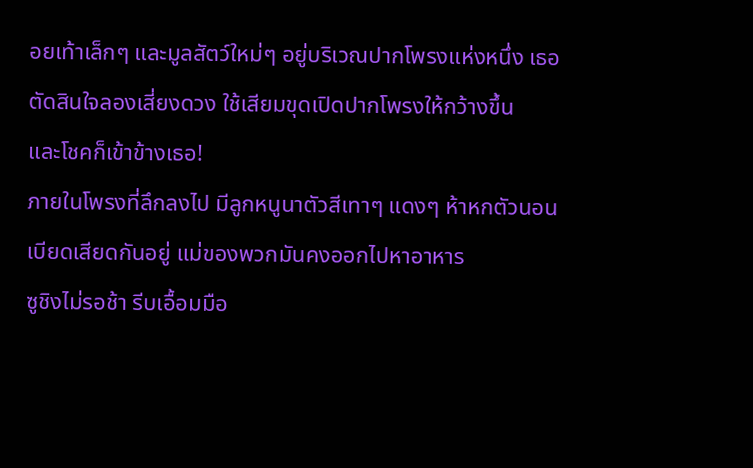อยเท้าเล็กๆ และมูลสัตว์ใหม่ๆ อยู่บริเวณปากโพรงแห่งหนึ่ง เธอตัดสินใจลองเสี่ยงดวง ใช้เสียมขุดเปิดปากโพรงให้กว้างขึ้น
และโชคก็เข้าข้างเธอ!
ภายในโพรงที่ลึกลงไป มีลูกหนูนาตัวสีเทาๆ แดงๆ ห้าหกตัวนอนเบียดเสียดกันอยู่ แม่ของพวกมันคงออกไปหาอาหาร
ซูชิงไม่รอช้า รีบเอื้อมมือ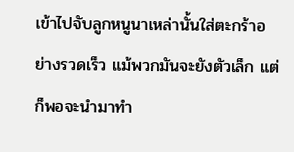เข้าไปจับลูกหนูนาเหล่านั้นใส่ตะกร้าอย่างรวดเร็ว แม้พวกมันจะยังตัวเล็ก แต่ก็พอจะนำมาทำ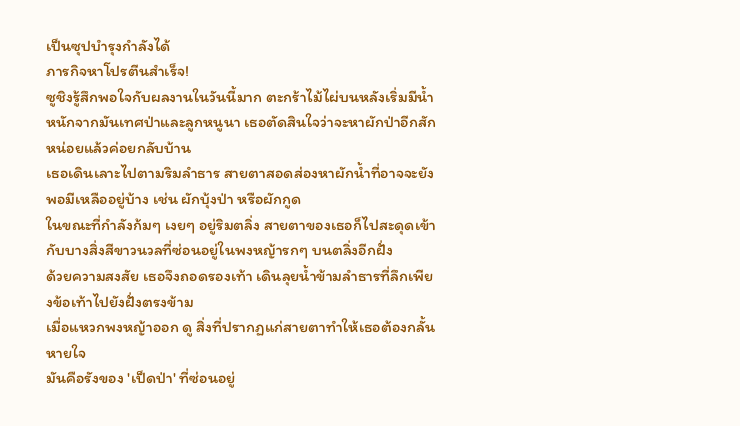เป็นซุปบำรุงกำลังได้
ภารกิจหาโปรตีนสำเร็จ!
ซูชิงรู้สึกพอใจกับผลงานในวันนี้มาก ตะกร้าไม้ไผ่บนหลังเริ่มมีน้ำหนักจากมันเทศป่าและลูกหนูนา เธอตัดสินใจว่าจะหาผักป่าอีกสักหน่อยแล้วค่อยกลับบ้าน
เธอเดินเลาะไปตามริมลำธาร สายตาสอดส่องหาผักน้ำที่อาจจะยังพอมีเหลืออยู่บ้าง เช่น ผักบุ้งป่า หรือผักกูด
ในขณะที่กำลังก้มๆ เงยๆ อยู่ริมตลิ่ง สายตาของเธอก็ไปสะดุดเข้ากับบางสิ่งสีขาวนวลที่ซ่อนอยู่ในพงหญ้ารกๆ บนตลิ่งอีกฝั่ง
ด้วยความสงสัย เธอจึงถอดรองเท้า เดินลุยน้ำข้ามลำธารที่ลึกเพียงข้อเท้าไปยังฝั่งตรงข้าม
เมื่อแหวกพงหญ้าออก ดู สิ่งที่ปรากฏแก่สายตาทำให้เธอต้องกลั้นหายใจ
มันคือรังของ 'เป็ดป่า' ที่ซ่อนอยู่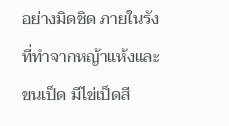อย่างมิดชิด ภายในรังที่ทำจากหญ้าแห้งและขนเป็ด มีไข่เป็ดสี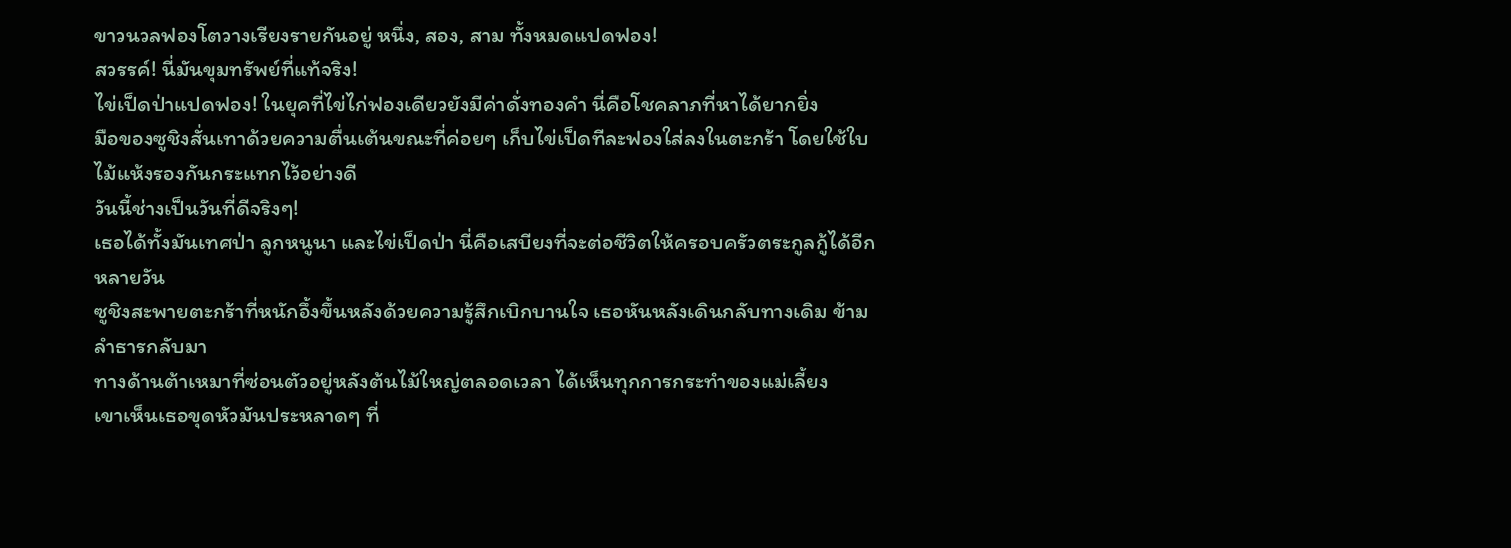ขาวนวลฟองโตวางเรียงรายกันอยู่ หนึ่ง, สอง, สาม ทั้งหมดแปดฟอง!
สวรรค์! นี่มันขุมทรัพย์ที่แท้จริง!
ไข่เป็ดป่าแปดฟอง! ในยุคที่ไข่ไก่ฟองเดียวยังมีค่าดั่งทองคำ นี่คือโชคลาภที่หาได้ยากยิ่ง
มือของซูชิงสั่นเทาด้วยความตื่นเต้นขณะที่ค่อยๆ เก็บไข่เป็ดทีละฟองใส่ลงในตะกร้า โดยใช้ใบไม้แห้งรองกันกระแทกไว้อย่างดี
วันนี้ช่างเป็นวันที่ดีจริงๆ!
เธอได้ทั้งมันเทศป่า ลูกหนูนา และไข่เป็ดป่า นี่คือเสบียงที่จะต่อชีวิตให้ครอบครัวตระกูลกู้ได้อีกหลายวัน
ซูชิงสะพายตะกร้าที่หนักอึ้งขึ้นหลังด้วยความรู้สึกเบิกบานใจ เธอหันหลังเดินกลับทางเดิม ข้ามลำธารกลับมา
ทางด้านต้าเหมาที่ซ่อนตัวอยู่หลังต้นไม้ใหญ่ตลอดเวลา ได้เห็นทุกการกระทำของแม่เลี้ยง
เขาเห็นเธอขุดหัวมันประหลาดๆ ที่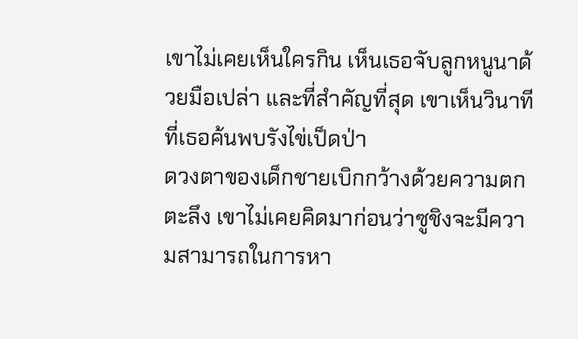เขาไม่เคยเห็นใครกิน เห็นเธอจับลูกหนูนาด้วยมือเปล่า และที่สำคัญที่สุด เขาเห็นวินาทีที่เธอค้นพบรังไข่เป็ดป่า
ดวงตาของเด็กชายเบิกกว้างด้วยความตกตะลึง เขาไม่เคยคิดมาก่อนว่าซูชิงจะมีความสามารถในการหา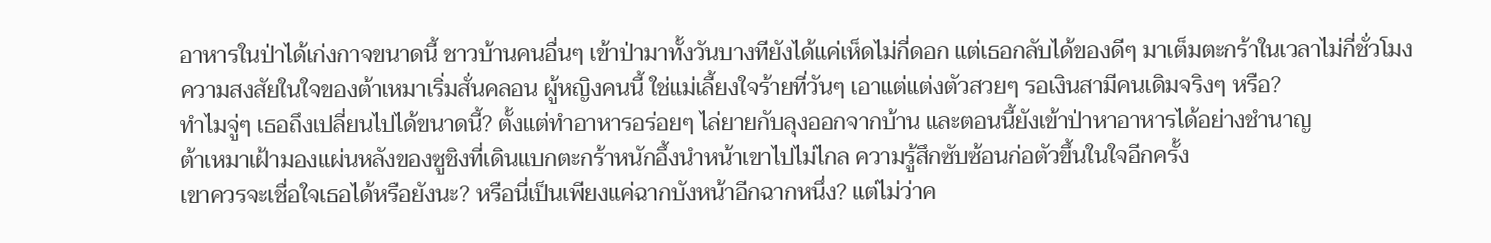อาหารในป่าได้เก่งกาจขนาดนี้ ชาวบ้านคนอื่นๆ เข้าป่ามาทั้งวันบางทียังได้แค่เห็ดไม่กี่ดอก แต่เธอกลับได้ของดีๆ มาเต็มตะกร้าในเวลาไม่กี่ชั่วโมง
ความสงสัยในใจของต้าเหมาเริ่มสั่นคลอน ผู้หญิงคนนี้ ใช่แม่เลี้ยงใจร้ายที่วันๆ เอาแต่แต่งตัวสวยๆ รอเงินสามีคนเดิมจริงๆ หรือ?
ทำไมจู่ๆ เธอถึงเปลี่ยนไปได้ขนาดนี้? ตั้งแต่ทำอาหารอร่อยๆ ไล่ยายกับลุงออกจากบ้าน และตอนนี้ยังเข้าป่าหาอาหารได้อย่างชำนาญ
ต้าเหมาเฝ้ามองแผ่นหลังของซูชิงที่เดินแบกตะกร้าหนักอึ้งนำหน้าเขาไปไม่ไกล ความรู้สึกซับซ้อนก่อตัวขึ้นในใจอีกครั้ง
เขาควรจะเชื่อใจเธอได้หรือยังนะ? หรือนี่เป็นเพียงแค่ฉากบังหน้าอีกฉากหนึ่ง? แต่ไม่ว่าค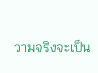วามจริงจะเป็น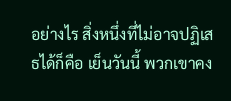อย่างไร สิ่งหนึ่งที่ไม่อาจปฏิเสธได้ก็คือ เย็นวันนี้ พวกเขาคง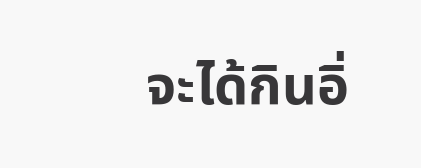จะได้กินอิ่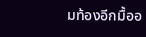มท้องอีกมื้ออ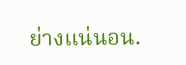ย่างแน่นอน.